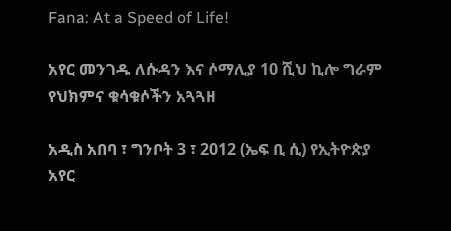Fana: At a Speed of Life!

አየር መንገዱ ለሱዳን እና ሶማሊያ 10 ሺህ ኪሎ ግራም የህክምና ቁሳቁሶችን አጓጓዘ

አዲስ አበባ ፣ ግንቦት 3 ፣ 2012 (ኤፍ ቢ ሲ) የኢትዮጵያ አየር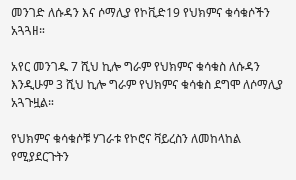መንገድ ለሱዳን እና ሶማሊያ የኮቪድ19 የህክምና ቁሳቁሶችን አጓጓዘ።

አየር መንገዱ 7 ሺህ ኪሎ ግራም የህክምና ቁሳቁስ ለሱዳን እንዲሁም 3 ሺህ ኪሎ ግራም የህክምና ቁሳቁስ ደግሞ ለሶማሊያ አጓጉዟል።

የህክምና ቁሳቁሶቹ ሃገራቱ የኮሮና ቫይረስን ለመከላከል የሚያደርጉትን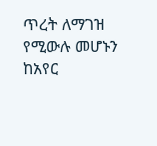ጥረት ለማገዝ የሚውሉ መሆኑን ከአየር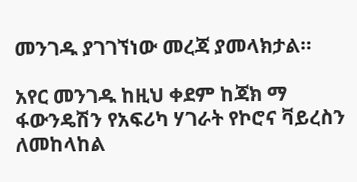መንገዱ ያገገኘነው መረጃ ያመላክታል።

አየር መንገዱ ከዚህ ቀደም ከጃክ ማ ፋውንዴሽን የአፍሪካ ሃገራት የኮሮና ቫይረስን ለመከላከል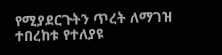የሚያደርጉትን ጥረት ለማገዝ ተበረከቱ የተለያዩ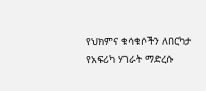የህክምና ቁሳቁሶችን ለበርካታ የአፍሪካ ሃገራት ማድረሱ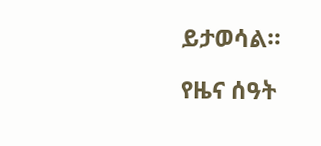ይታወሳል።

የዜና ሰዓት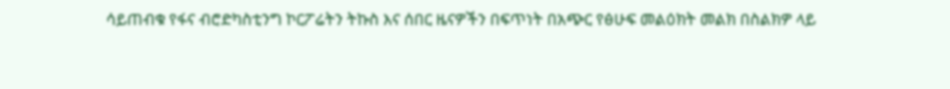ሳይጠብቁ የፋና ብሮድካስቲንግ ኮርፖሬትን ትኩስ እና ሰበር ዜናዎችን በፍጥነት በአጭር የፅሁፍ መልዕክት መልክ በስልክዎ ላይ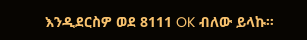እንዲደርስዎ ወደ 8111 OK ብለው ይላኩ።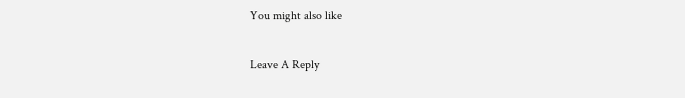You might also like

Leave A Reply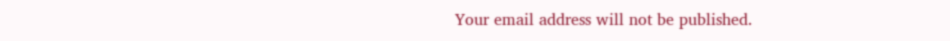Your email address will not be published.